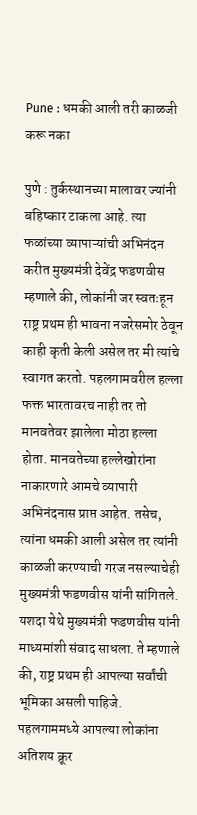Pune : धमकी आली तरी काळजी करू नका

पुणे : तुर्कस्थानच्या मालावर ज्यांनी बहिष्कार टाकला आहे. त्या फळांच्या व्यापाऱ्यांची अभिनंदन करीत मुख्यमंत्री देवेंद्र फडणवीस म्हणाले की, लोकांनी जर स्वतःहून राष्ट्र प्रथम ही भावना नजरेसमोर ठेवून काही कृती केली असेल तर मी त्यांचे स्वागत करतो. पहलगामवरील हल्ला फक्त भारतावरच नाही तर तो मानवतेवर झालेला मोठा हल्ला होता. मानवतेच्या हल्लेखोरांना नाकारणारे आमचे व्यापारी अभिनंदनास प्राप्त आहेत. तसेच, त्यांना धमकी आली असेल तर त्यांनी काळजी करण्याची गरज नसल्याचेही मुख्यमंत्री फडणवीस यांनी सांगितले.
यशदा येथे मुख्यमंत्री फडणवीस यांनी माध्यमांशी संवाद साधला. ते म्हणाले की, राष्ट्र प्रथम ही आपल्या सर्वांची भूमिका असली पाहिजे. पहलगाममध्ये आपल्या लोकांना अतिशय क्रूर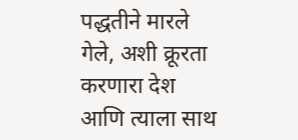पद्धतीने मारले गेले, अशी क्रूरता करणारा देश आणि त्याला साथ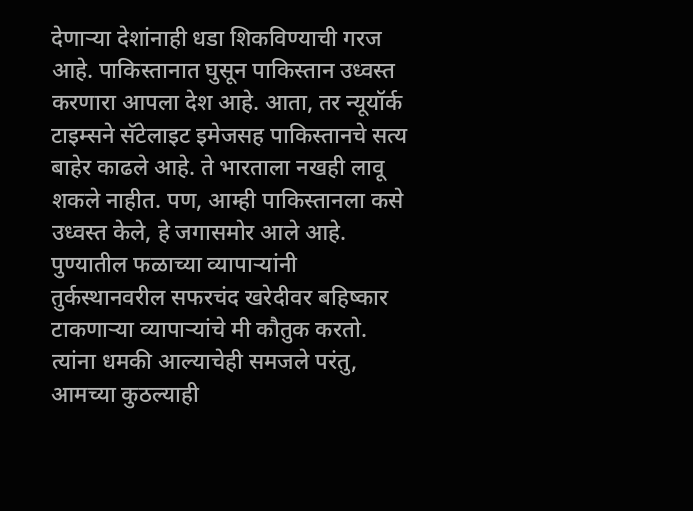देणाऱ्या देशांनाही धडा शिकविण्याची गरज आहे. पाकिस्तानात घुसून पाकिस्तान उध्वस्त करणारा आपला देश आहे. आता, तर न्यूयॉर्क टाइम्सने सॅटेलाइट इमेजसह पाकिस्तानचे सत्य बाहेर काढले आहे. ते भारताला नखही लावू शकले नाहीत. पण, आम्ही पाकिस्तानला कसे उध्वस्त केले, हे जगासमोर आले आहे.
पुण्यातील फळाच्या व्यापाऱ्यांनी तुर्कस्थानवरील सफरचंद खरेदीवर बहिष्कार टाकणाऱ्या व्यापाऱ्यांचे मी कौतुक करतो. त्यांना धमकी आल्याचेही समजले परंतु, आमच्या कुठल्याही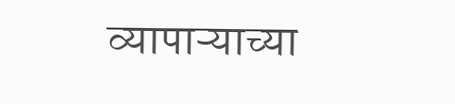व्यापाऱ्याच्या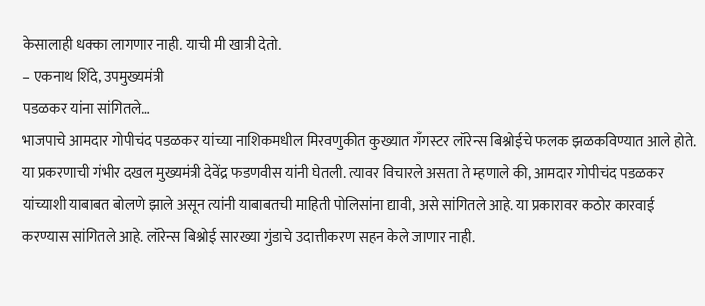केसालाही धक्का लागणार नाही. याची मी खात्री देतो.
– एकनाथ शिंदे, उपमुख्यमंत्री
पडळकर यांना सांगितले…
भाजपाचे आमदार गोपीचंद पडळकर यांच्या नाशिकमधील मिरवणुकीत कुख्यात गँगस्टर लॉरेन्स बिश्नोईचे फलक झळकविण्यात आले होते. या प्रकरणाची गंभीर दखल मुख्यमंत्री देवेंद्र फडणवीस यांनी घेतली. त्यावर विचारले असता ते म्हणाले की, आमदार गोपीचंद पडळकर यांच्याशी याबाबत बोलणे झाले असून त्यांनी याबाबतची माहिती पोलिसांना द्यावी, असे सांगितले आहे. या प्रकारावर कठोर कारवाई करण्यास सांगितले आहे. लॉरेन्स बिश्नोई सारख्या गुंडाचे उदात्तीकरण सहन केले जाणार नाही.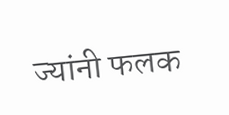ज्यांनी फलक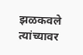झळकवले त्यांच्यावर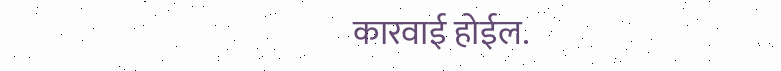कारवाई होईल.